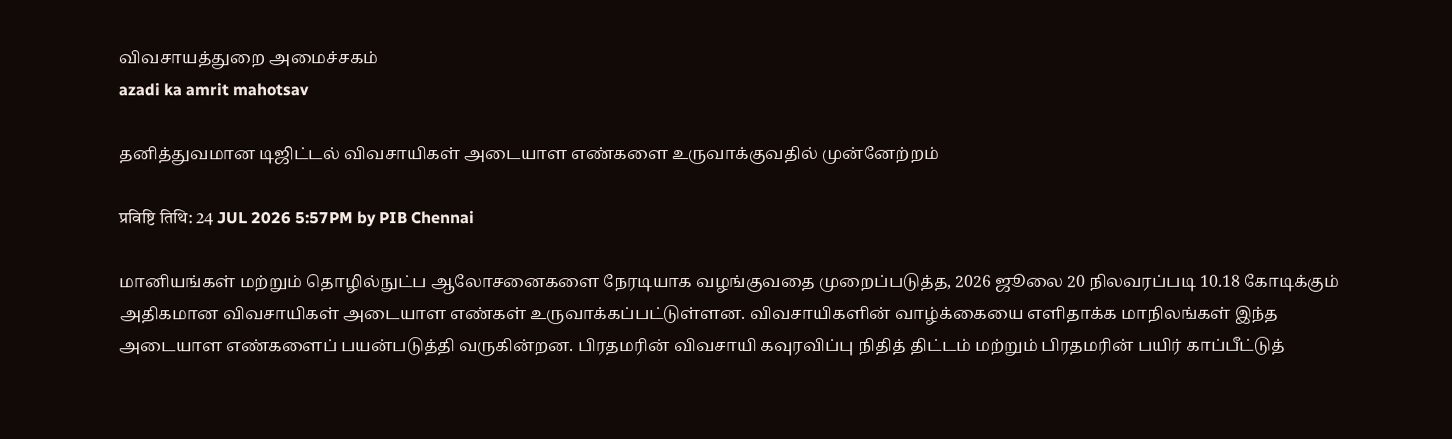விவசாயத்துறை அமைச்சகம்
azadi ka amrit mahotsav

தனித்துவமான டிஜிட்டல் விவசாயிகள் அடையாள எண்களை உருவாக்குவதில் முன்னேற்றம்

प्रविष्टि तिथि: 24 JUL 2026 5:57PM by PIB Chennai

மானியங்கள் மற்றும் தொழில்நுட்ப ஆலோசனைகளை நேரடியாக வழங்குவதை முறைப்படுத்த, 2026 ஜூலை 20 நிலவரப்படி 10.18 கோடிக்கும் அதிகமான விவசாயிகள் அடையாள எண்கள் உருவாக்கப்பட்டுள்ளன. விவசாயிகளின் வாழ்க்கையை எளிதாக்க மாநிலங்கள் இந்த அடையாள எண்களைப் பயன்படுத்தி வருகின்றன. பிரதமரின் விவசாயி கவுரவிப்பு நிதித் திட்டம் மற்றும் பிரதமரின் பயிர் காப்பீட்டுத்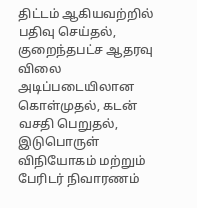திட்டம் ஆகியவற்றில் பதிவு செய்தல், குறைந்தபட்ச ஆதரவு விலை அடிப்படையிலான கொள்முதல், கடன் வசதி பெறுதல், இடுபொருள் விநியோகம் மற்றும் பேரிடர் நிவாரணம்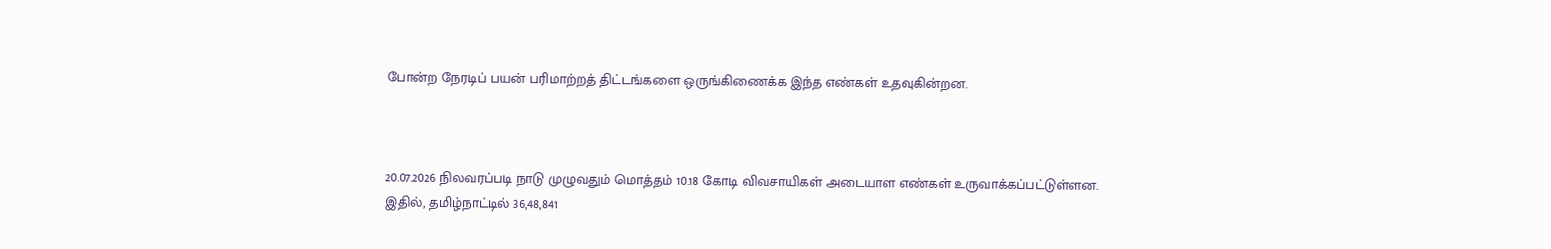போன்ற நேரடிப் பயன் பரிமாற்றத் திட்டங்களை ஒருங்கிணைக்க இந்த எண்கள் உதவுகின்றன.



20.07.2026 நிலவரப்படி நாடு முழுவதும் மொத்தம் 10.18 கோடி விவசாயிகள் அடையாள எண்கள் உருவாக்கப்பட்டுள்ளன. இதில், தமிழ்நாட்டில் 36,48,841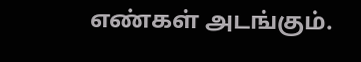எண்கள் அடங்கும்.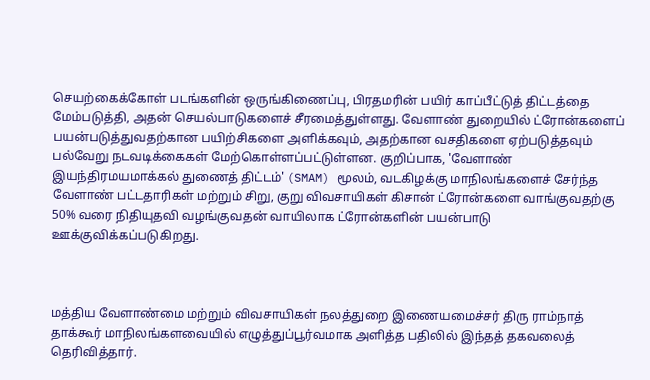செயற்கைக்கோள் படங்களின் ஒருங்கிணைப்பு, பிரதமரின் பயிர் காப்பீட்டுத் திட்டத்தை மேம்படுத்தி, அதன் செயல்பாடுகளைச் சீரமைத்துள்ளது. வேளாண் துறையில் ட்ரோன்களைப் பயன்படுத்துவதற்கான பயிற்சிகளை அளிக்கவும், அதற்கான வசதிகளை ஏற்படுத்தவும் பல்வேறு நடவடிக்கைகள் மேற்கொள்ளப்பட்டுள்ளன. குறிப்பாக, 'வேளாண் இயந்திரமயமாக்கல் துணைத் திட்டம்' (SMAM) மூலம், வடகிழக்கு மாநிலங்களைச் சேர்ந்த வேளாண் பட்டதாரிகள் மற்றும் சிறு, குறு விவசாயிகள் கிசான் ட்ரோன்களை வாங்குவதற்கு 50% வரை நிதியுதவி வழங்குவதன் வாயிலாக ட்ரோன்களின் பயன்பாடு ஊக்குவிக்கப்படுகிறது.



மத்திய வேளாண்மை மற்றும் விவசாயிகள் நலத்துறை இணையமைச்சர் திரு ராம்நாத் தாக்கூர் மாநிலங்களவையில் எழுத்துப்பூர்வமாக அளித்த பதிலில் இந்தத் தகவலைத்  தெரிவித்தார்.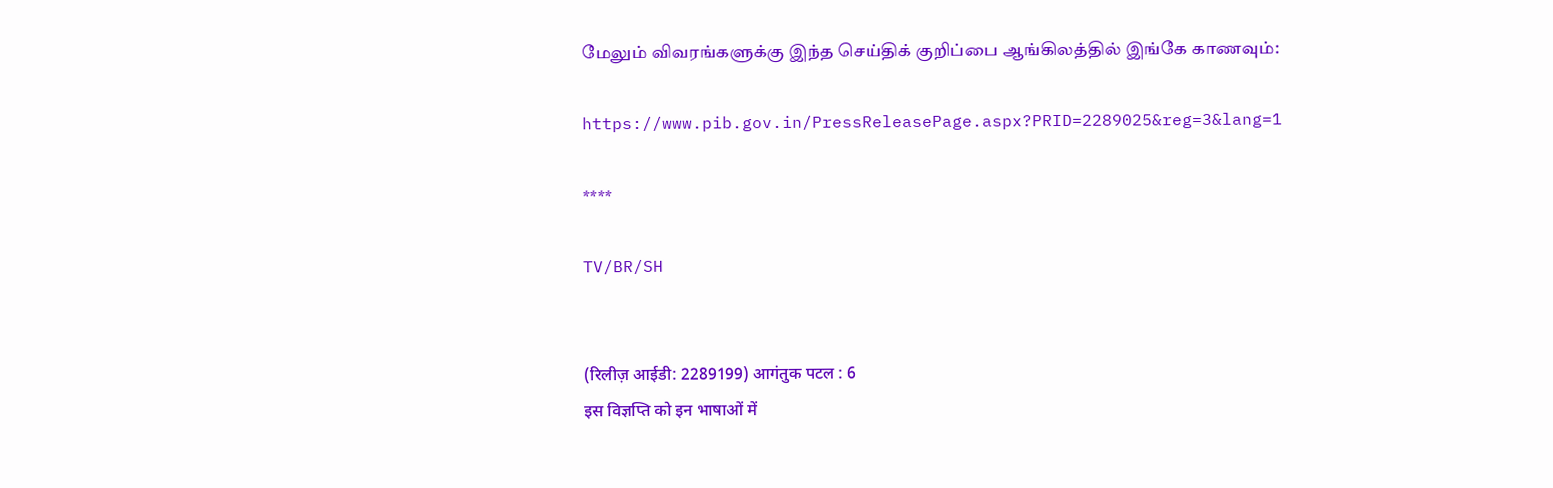மேலும் விவரங்களுக்கு இந்த செய்திக் குறிப்பை ஆங்கிலத்தில் இங்கே காணவும்:

https://www.pib.gov.in/PressReleasePage.aspx?PRID=2289025&reg=3&lang=1

****

TV/BR/SH


(रिलीज़ आईडी: 2289199) आगंतुक पटल : 6
इस विज्ञप्ति को इन भाषाओं में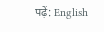पढ़ें: English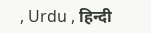, Urdu , हिन्दी